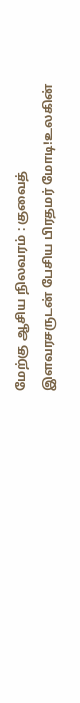மேற்கு ஆசிய நிலவரம் : குவைத் இளவரசருடன் பேசிய பிரதமர் மோடி!உலகின்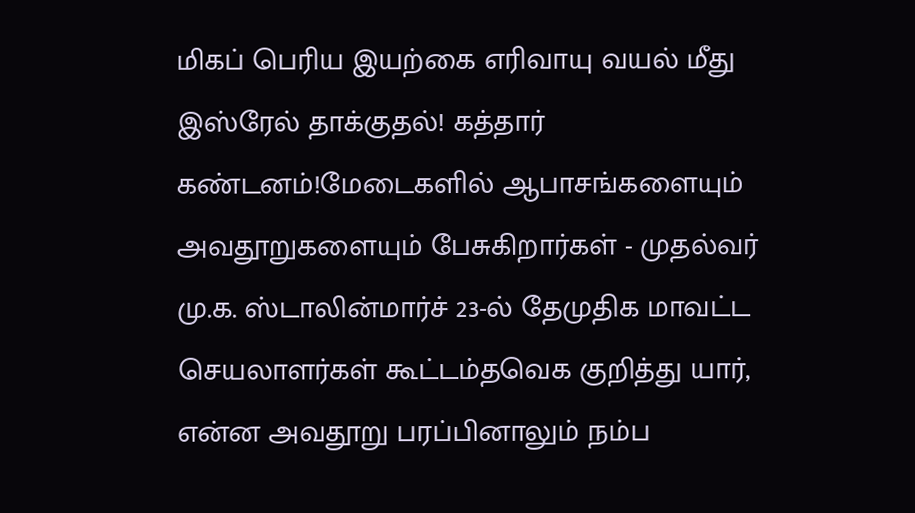மிகப் பெரிய இயற்கை எரிவாயு வயல் மீது இஸ்ரேல் தாக்குதல்! கத்தார் கண்டனம்!மேடைகளில் ஆபாசங்களையும் அவதூறுகளையும் பேசுகிறார்கள் - முதல்வர் மு.க. ஸ்டாலின்மார்ச் 23-ல் தேமுதிக மாவட்ட செயலாளர்கள் கூட்டம்தவெக குறித்து யார், என்ன அவதூறு பரப்பினாலும் நம்ப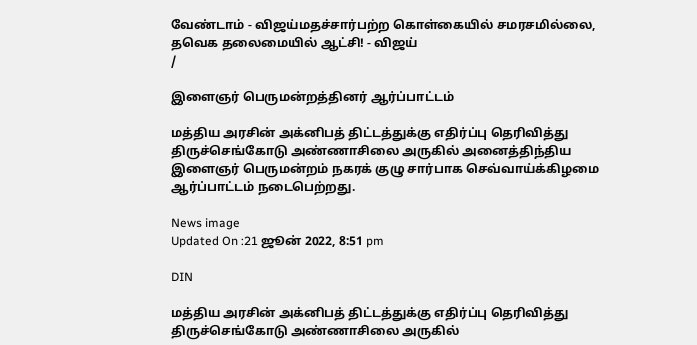வேண்டாம் - விஜய்மதச்சார்பற்ற கொள்கையில் சமரசமில்லை, தவெக தலைமையில் ஆட்சி! - விஜய்
/

இளைஞர் பெருமன்றத்தினர் ஆர்ப்பாட்டம்

மத்திய அரசின் அக்னிபத் திட்டத்துக்கு எதிர்ப்பு தெரிவித்து திருச்செங்கோடு அண்ணாசிலை அருகில் அனைத்திந்திய இளைஞர் பெருமன்றம் நகரக் குழு சார்பாக செவ்வாய்க்கிழமை ஆர்ப்பாட்டம் நடைபெற்றது.

News image
Updated On :21 ஜூன் 2022, 8:51 pm

DIN

மத்திய அரசின் அக்னிபத் திட்டத்துக்கு எதிர்ப்பு தெரிவித்து திருச்செங்கோடு அண்ணாசிலை அருகில்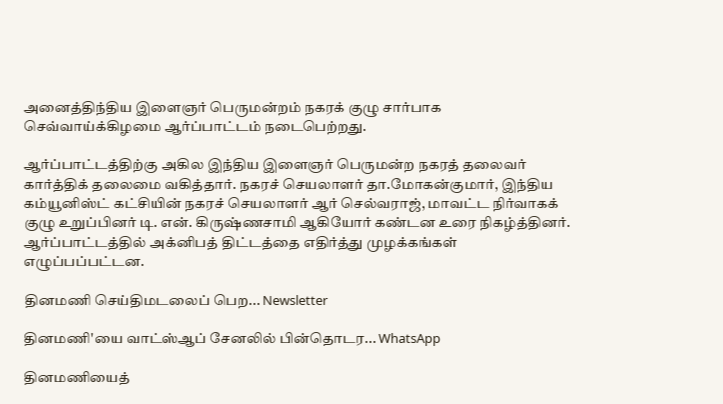அனைத்திந்திய இளைஞர் பெருமன்றம் நகரக் குழு சார்பாக செவ்வாய்க்கிழமை ஆர்ப்பாட்டம் நடைபெற்றது.

ஆர்ப்பாட்டத்திற்கு அகில இந்திய இளைஞர் பெருமன்ற நகரத் தலைவர் கார்த்திக் தலைமை வகித்தார். நகரச் செயலாளர் தா.மோகன்குமார், இந்திய கம்யூனிஸ்ட் கட்சியின் நகரச் செயலாளர் ஆர் செல்வராஜ், மாவட்ட நிர்வாகக் குழு உறுப்பினர் டி. என். கிருஷ்ணசாமி ஆகியோர் கண்டன உரை நிகழ்த்தினர். ஆர்ப்பாட்டத்தில் அக்னிபத் திட்டத்தை எதிர்த்து முழக்கங்கள் எழுப்பப்பட்டன.

தினமணி செய்திமடலைப் பெற... Newsletter

தினமணி'யை வாட்ஸ்ஆப் சேனலில் பின்தொடர... WhatsApp

தினமணியைத்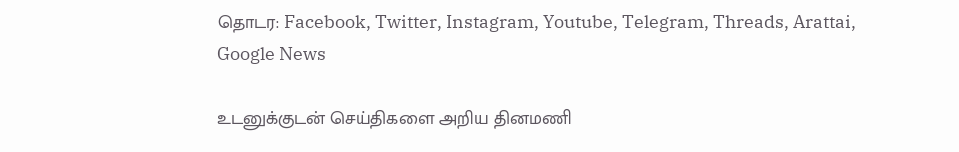தொடர: Facebook, Twitter, Instagram, Youtube, Telegram, Threads, Arattai, Google News

உடனுக்குடன் செய்திகளை அறிய தினமணி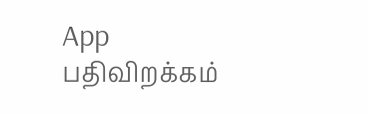App பதிவிறக்கம்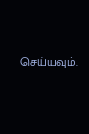செய்யவும்.